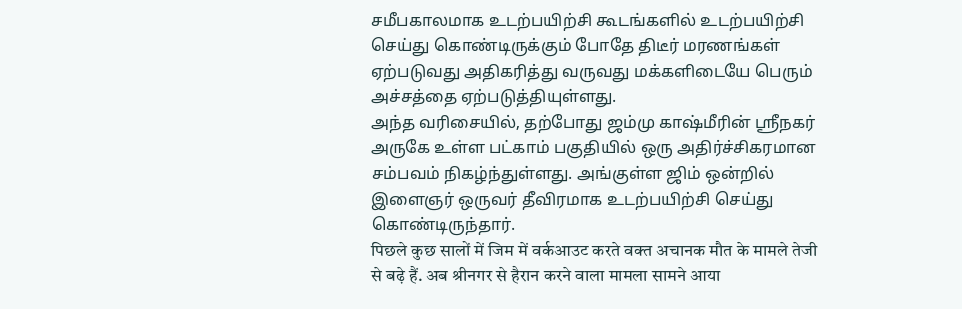சமீபகாலமாக உடற்பயிற்சி கூடங்களில் உடற்பயிற்சி செய்து கொண்டிருக்கும் போதே திடீர் மரணங்கள் ஏற்படுவது அதிகரித்து வருவது மக்களிடையே பெரும் அச்சத்தை ஏற்படுத்தியுள்ளது.
அந்த வரிசையில், தற்போது ஜம்மு காஷ்மீரின் ஸ்ரீநகர் அருகே உள்ள பட்காம் பகுதியில் ஒரு அதிர்ச்சிகரமான சம்பவம் நிகழ்ந்துள்ளது. அங்குள்ள ஜிம் ஒன்றில் இளைஞர் ஒருவர் தீவிரமாக உடற்பயிற்சி செய்து கொண்டிருந்தார்.
पिछले कुछ सालों में जिम में वर्कआउट करते वक्त अचानक मौत के मामले तेजी से बढ़े हैं. अब श्रीनगर से हैरान करने वाला मामला सामने आया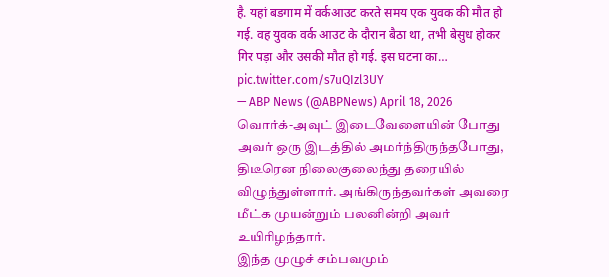है. यहां बडगाम में वर्कआउट करते समय एक युवक की मौत हो गई. वह युवक वर्क आउट के दौरान बैठा था, तभी बेसुध होकर गिर पड़ा और उसकी मौत हो गई. इस घटना का… pic.twitter.com/s7uQIzl3UY
— ABP News (@ABPNews) April 18, 2026
வொர்க்-அவுட் இடைவேளையின் போது அவர் ஒரு இடத்தில் அமர்ந்திருந்தபோது, திடீரென நிலைகுலைந்து தரையில் விழுந்துள்ளார். அங்கிருந்தவர்கள் அவரை மீட்க முயன்றும் பலனின்றி அவர் உயிரிழந்தார்.
இந்த முழுச் சம்பவமும்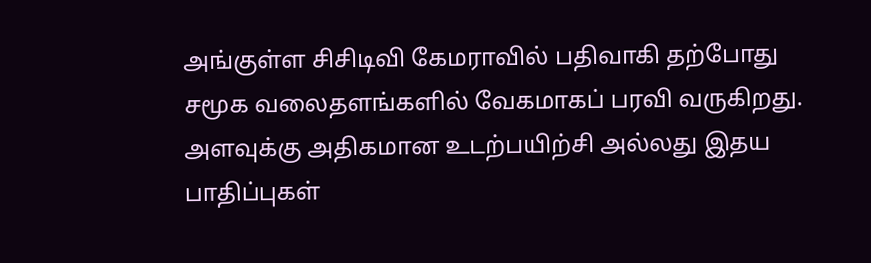அங்குள்ள சிசிடிவி கேமராவில் பதிவாகி தற்போது சமூக வலைதளங்களில் வேகமாகப் பரவி வருகிறது. அளவுக்கு அதிகமான உடற்பயிற்சி அல்லது இதய பாதிப்புகள்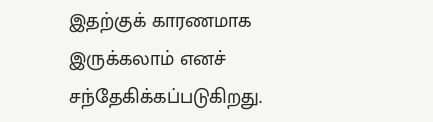இதற்குக் காரணமாக இருக்கலாம் எனச் சந்தேகிக்கப்படுகிறது.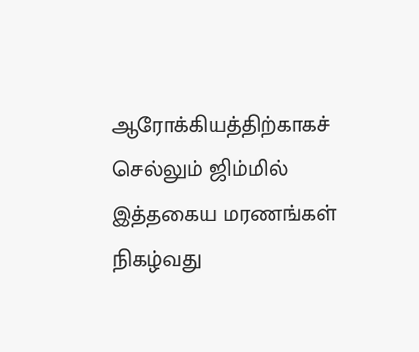ஆரோக்கியத்திற்காகச் செல்லும் ஜிம்மில் இத்தகைய மரணங்கள் நிகழ்வது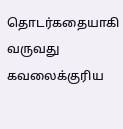தொடர்கதையாகி வருவது கவலைக்குரிய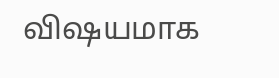விஷயமாக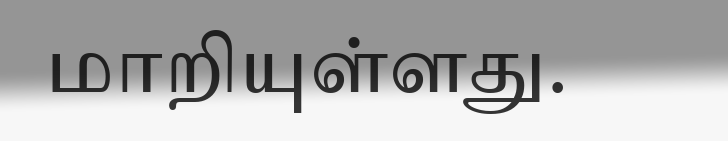மாறியுள்ளது.